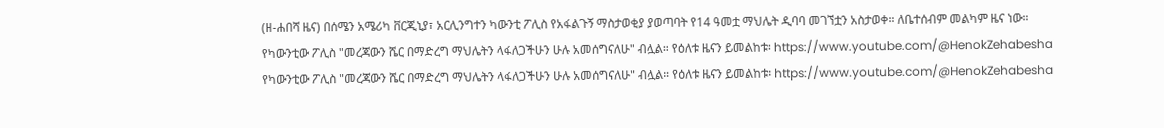(ዘ-ሐበሻ ዜና) በሰሜን አሜሪካ ቨርጂኒያ፣ አርሊንግተን ካውንቲ ፖሊስ የአፋልጉኝ ማስታወቂያ ያወጣባት የ14 ዓመቷ ማህሌት ዲባባ መገኘቷን አስታወቀ። ለቤተሰብም መልካም ዜና ነው።
የካውንቲው ፖሊስ "መረጃውን ሼር በማድረግ ማህሌትን ላፋለጋችሁን ሁሉ አመሰግናለሁ" ብሏል። የዕለቱ ዜናን ይመልከቱ፡ https://www.youtube.com/@HenokZehabesha
የካውንቲው ፖሊስ "መረጃውን ሼር በማድረግ ማህሌትን ላፋለጋችሁን ሁሉ አመሰግናለሁ" ብሏል። የዕለቱ ዜናን ይመልከቱ፡ https://www.youtube.com/@HenokZehabesha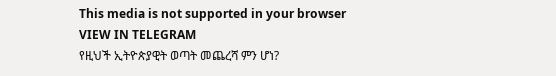This media is not supported in your browser
VIEW IN TELEGRAM
የዚህች ኢትዮጵያዊት ወጣት መጨረሻ ምን ሆነ?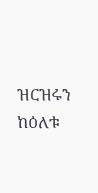ዝርዝሩን ከዕለቱ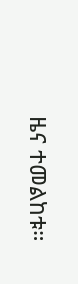ዜና ተመልከቱ።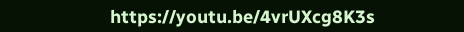https://youtu.be/4vrUXcg8K3s